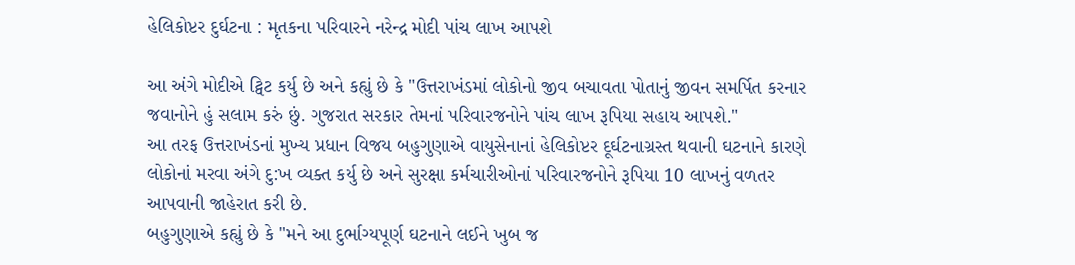હેલિકોપ્ટર દુર્ઘટના : મૃતકના પરિવારને નરેન્દ્ર મોદી પાંચ લાખ આપશે

આ અંગે મોદીએ ટ્વિટ કર્યુ છે અને કહ્યું છે કે "ઉત્તરાખંડમાં લોકોનો જીવ બચાવતા પોતાનું જીવન સમર્પિત કરનાર જવાનોને હું સલામ કરું છું. ગુજરાત સરકાર તેમનાં પરિવારજનોને પાંચ લાખ રૂપિયા સહાય આપશે."
આ તરફ ઉત્તરાખંડનાં મુખ્ય પ્રધાન વિજય બહુગુણાએ વાયુસેનાનાં હેલિકોપ્ટર દૂર્ઘટનાગ્રસ્ત થવાની ઘટનાને કારણે લોકોનાં મરવા અંગે દુ:ખ વ્યક્ત કર્યુ છે અને સુરક્ષા કર્મચારીઓનાં પરિવારજનોને રૂપિયા 10 લાખનું વળતર આપવાની જાહેરાત કરી છે.
બહુગુણાએ કહ્યું છે કે "મને આ દુર્ભાગ્યપૂર્ણ ઘટનાને લઈને ખુબ જ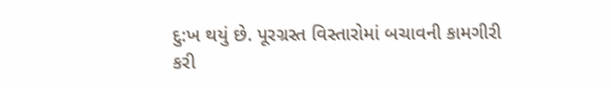દુ:ખ થયું છે. પૂરગ્રસ્ત વિસ્તારોમાં બચાવની કામગીરી કરી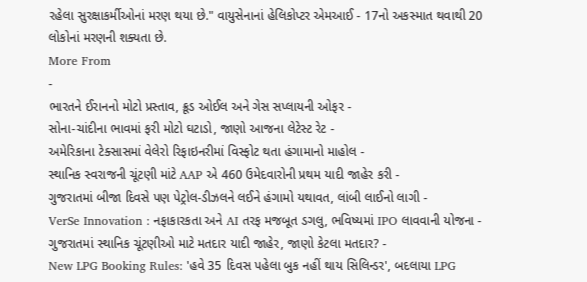રહેલા સુરક્ષાકર્મીઓનાં મરણ થયા છે." વાયુસેનાનાં હેલિકોપ્ટર એમઆઈ - 17નો અકસ્માત થવાથી 20 લોકોનાં મરણની શક્યતા છે.
More From
-
ભારતને ઈરાનનો મોટો પ્રસ્તાવ, ક્રૂડ ઓઈલ અને ગેસ સપ્લાયની ઓફર -
સોના-ચાંદીના ભાવમાં ફરી મોટો ઘટાડો, જાણો આજના લેટેસ્ટ રેટ -
અમેરિકાના ટેક્સાસમાં વેલેરો રિફાઇનરીમાં વિસ્ફોટ થતા હંગામાનો માહોલ -
સ્થાનિક સ્વરાજની ચૂંટણી માંટે AAP એ 460 ઉમેદવારોની પ્રથમ યાદી જાહેર કરી -
ગુજરાતમાં બીજા દિવસે પણ પેટ્રોલ-ડીઝલને લઈને હંગામો યથાવત, લાંબી લાઈનો લાગી -
VerSe Innovation : નફાકારકતા અને AI તરફ મજબૂત ડગલુ, ભવિષ્યમાં IPO લાવવાની યોજના -
ગુજરાતમાં સ્થાનિક ચૂંટણીઓ માટે મતદાર યાદી જાહેર, જાણો કેટલા મતદાર? -
New LPG Booking Rules: 'હવે 35 દિવસ પહેલા બુક નહીં થાય સિલિન્ડર', બદલાયા LPG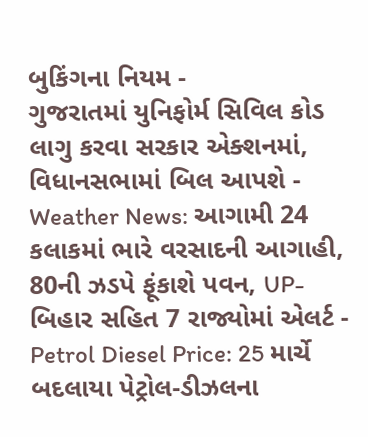બુકિંગના નિયમ -
ગુજરાતમાં યુનિફોર્મ સિવિલ કોડ લાગુ કરવા સરકાર એક્શનમાં, વિધાનસભામાં બિલ આપશે -
Weather News: આગામી 24 કલાકમાં ભારે વરસાદની આગાહી, 80ની ઝડપે ફૂંકાશે પવન, UP-બિહાર સહિત 7 રાજ્યોમાં એલર્ટ -
Petrol Diesel Price: 25 માર્ચે બદલાયા પેટ્રોલ-ડીઝલના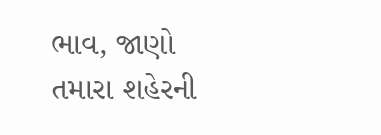ભાવ, જાણો તમારા શહેરની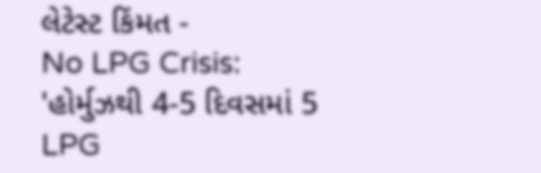લેટેસ્ટ કિંમત -
No LPG Crisis: 'હોર્મુઝથી 4-5 દિવસમાં 5 LPG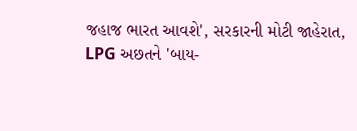જહાજ ભારત આવશે', સરકારની મોટી જાહેરાત, LPG અછતને 'બાય-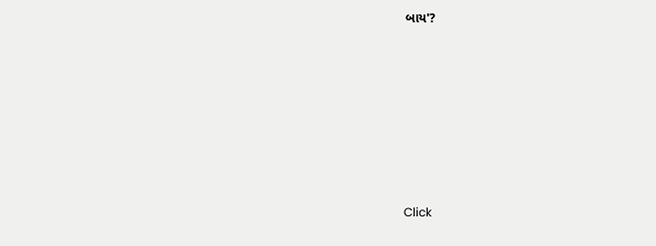બાય'?








Click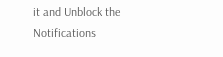it and Unblock the Notifications